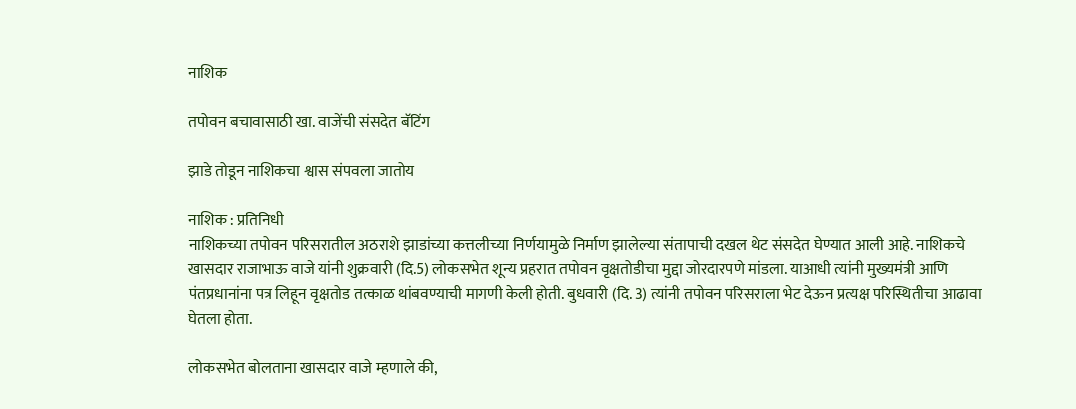नाशिक

तपोवन बचावासाठी खा. वाजेंची संसदेत बॅटिंग

झाडे तोडून नाशिकचा श्वास संपवला जातोय

नाशिक : प्रतिनिधी
नाशिकच्या तपोवन परिसरातील अठराशे झाडांच्या कत्तलीच्या निर्णयामुळे निर्माण झालेल्या संतापाची दखल थेट संसदेत घेण्यात आली आहे. नाशिकचे खासदार राजाभाऊ वाजे यांनी शुक्रवारी (दि.5) लोकसभेत शून्य प्रहरात तपोवन वृक्षतोडीचा मुद्दा जोरदारपणे मांडला. याआधी त्यांनी मुख्यमंत्री आणि पंतप्रधानांना पत्र लिहून वृक्षतोड तत्काळ थांबवण्याची मागणी केली होती. बुधवारी (दि. 3) त्यांनी तपोवन परिसराला भेट देऊन प्रत्यक्ष परिस्थितीचा आढावा घेतला होता.

लोकसभेत बोलताना खासदार वाजे म्हणाले की,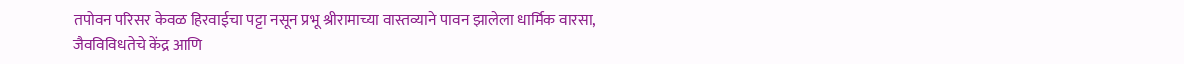तपोवन परिसर केवळ हिरवाईचा पट्टा नसून प्रभू श्रीरामाच्या वास्तव्याने पावन झालेला धार्मिक वारसा, जैवविविधतेचे केंद्र आणि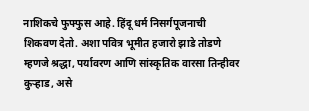नाशिकचे फुफ्फुस आहे. हिंदू धर्म निसर्गपूजनाची शिकवण देतो. अशा पवित्र भूमीत हजारो झाडे तोडणे म्हणजे श्रद्धा, पर्यावरण आणि सांस्कृतिक वारसा तिन्हीवर कुर्‍हाड, असे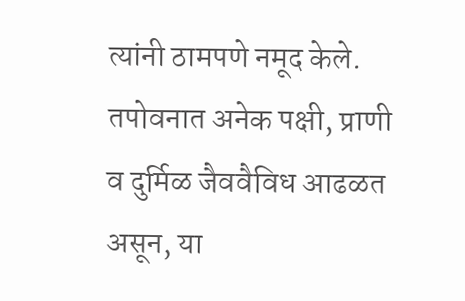त्यांनी ठामपणे नमूद केले. तपोवनात अनेक पक्षी, प्राणी व दुर्मिळ जैववैविध आढळत असून, या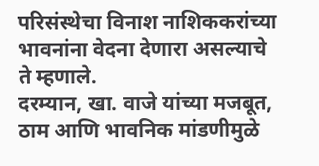परिसंस्थेचा विनाश नाशिककरांच्या भावनांना वेदना देणारा असल्याचे ते म्हणाले.
दरम्यान, खा. वाजे यांच्या मजबूत, ठाम आणि भावनिक मांडणीमुळे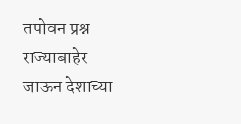तपोवन प्रश्न राज्याबाहेर जाऊन देशाच्या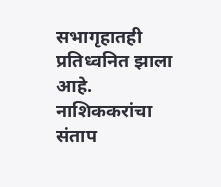सभागृहातही प्रतिध्वनित झाला आहे. नाशिककरांचा संताप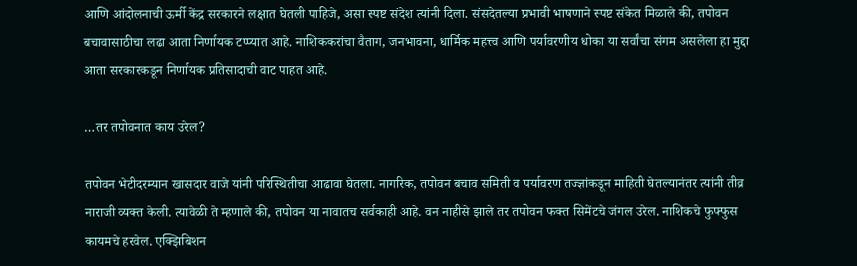आणि आंदोलनाची ऊर्मी केंद्र सरकारने लक्षात घेतली पाहिजे, असा स्पष्ट संदेश त्यांनी दिला. संसदेतल्या प्रभावी भाषणाने स्पष्ट संकेत मिळाले की, तपोवन बचावासाठीचा लढा आता निर्णायक टप्प्यात आहे. नाशिककरांचा वैताग, जनभावना, धार्मिक महत्त्व आणि पर्यावरणीय धोका या सर्वांचा संगम असलेला हा मुद्दा आता सरकारकडून निर्णायक प्रतिसादाची वाट पाहत आहे.

…तर तपोवनात काय उरेल?

तपोवन भेटीदरम्यान खासदार वाजे यांनी परिस्थितीचा आढावा घेतला. नागरिक, तपोवन बचाव समिती व पर्यावरण तज्ज्ञांकडून माहिती घेतल्यानंतर त्यांनी तीव्र नाराजी व्यक्त केली. त्यावेळी ते म्हणाले की, तपोवन या नावातच सर्वकाही आहे. वन नाहीसे झाले तर तपोवन फक्त सिमेंटचे जंगल उरेल. नाशिकचे फुफ्फुस कायमचे हरवेल. एक्झिबिशन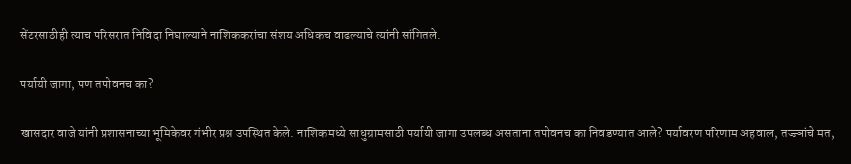सेंटरसाठीही त्याच परिसरात निविदा निघाल्याने नाशिककरांचा संशय अधिकच वाढल्याचे त्यांनी सांगितले.

पर्यायी जागा, पण तपोवनच का?

खासदार वाजे यांनी प्रशासनाच्या भूमिकेवर गंभीर प्रश्न उपस्थित केले. नाशिकमध्ये साधुग्रामसाठी पर्यायी जागा उपलब्ध असताना तपोवनच का निवडण्यात आले? पर्यावरण परिणाम अहवाल, तज्ज्ञांचे मत,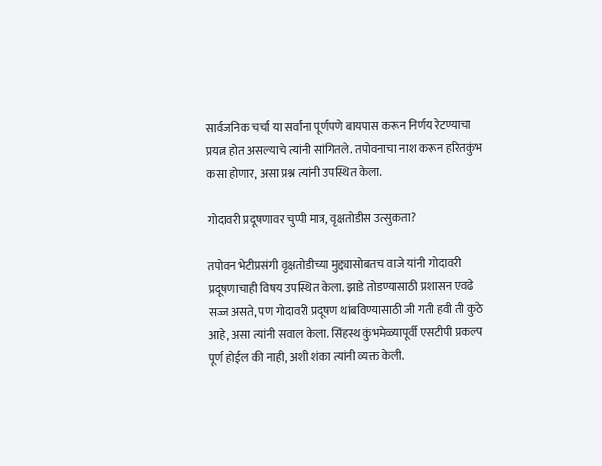सार्वजनिक चर्चा या सर्वांना पूर्णपणे बायपास करून निर्णय रेटण्याचा प्रयत्न होत असल्याचे त्यांनी सांगितले. तपोवनाचा नाश करून हरितकुंभ कसा होणार, असा प्रश्न त्यांनी उपस्थित केला.

गोदावरी प्रदूषणावर चुप्पी मात्र, वृक्षतोडीस उत्सुकता?

तपोवन भेटीप्रसंगी वृक्षतोडीच्या मुद्द्यासोबतच वाजे यांनी गोदावरी प्रदूषणाचाही विषय उपस्थित केला. झाडे तोडण्यासाठी प्रशासन एवढे सज्ज असते, पण गोदावरी प्रदूषण थांबविण्यासाठी जी गती हवी ती कुठे आहे, असा त्यांनी सवाल केला. सिंहस्थ कुंभमेळ्यापूर्वी एसटीपी प्रकल्प पूर्ण होईल की नाही, अशी शंका त्यांनी व्यक्त केली.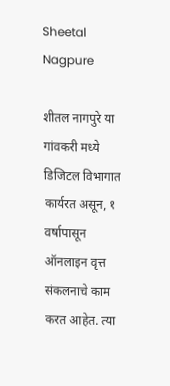Sheetal Nagpure

शीतल नागपुरे या गांवकरी मध्ये डिजिटल विभागात कार्यरत असून, १ वर्षापासून ऑनलाइन वृत्त संकलनाचे काम करत आहेत. त्या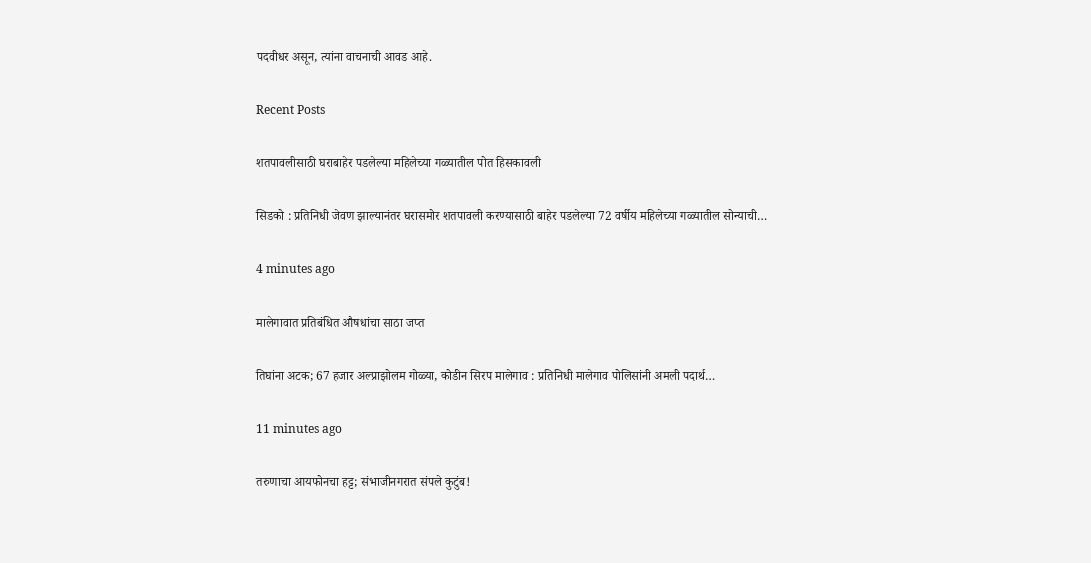पदवीधर असून, त्यांना वाचनाची आवड आहे.

Recent Posts

शतपावलीसाठी घराबाहेर पडलेल्या महिलेच्या गळ्यातील पोत हिसकावली

सिडको : प्रतिनिधी जेवण झाल्यानंतर घरासमोर शतपावली करण्यासाठी बाहेर पडलेल्या 72 वर्षीय महिलेच्या गळ्यातील सोन्याची…

4 minutes ago

मालेगावात प्रतिबंधित औषधांचा साठा जप्त

तिघांना अटक; 67 हजार अल्प्राझोलम गोळ्या, कोडीन सिरप मालेगाव : प्रतिनिधी मालेगाव पोलिसांनी अमली पदार्थ…

11 minutes ago

तरुणाचा आयफोनचा हट्ट; संभाजीनगरात संपले कुटुंब!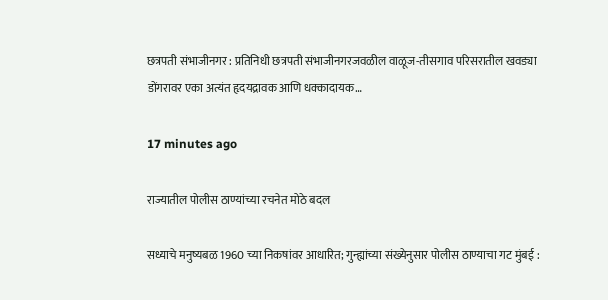छत्रपती संभाजीनगर : प्रतिनिधी छत्रपती संभाजीनगरजवळील वाळूज-तीसगाव परिसरातील खवड्या डोंगरावर एका अत्यंत हृदयद्रावक आणि धक्कादायक…

17 minutes ago

राज्यातील पोलीस ठाण्यांच्या रचनेत मोठे बदल

सध्याचे मनुष्यबळ 1960 च्या निकषांवर आधारित; गुन्ह्यांच्या संख्येनुसार पोलीस ठाण्याचा गट मुंबई :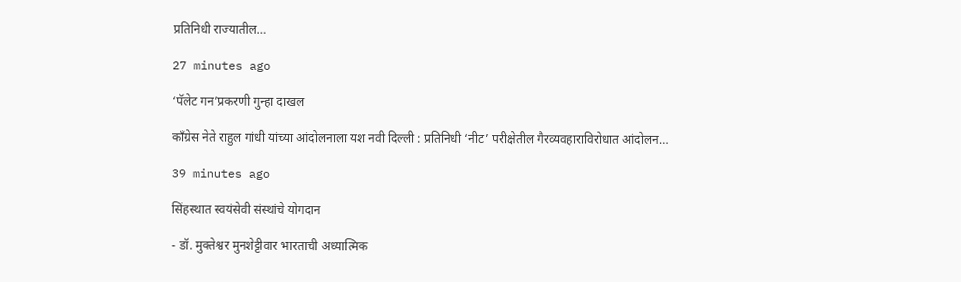प्रतिनिधी राज्यातील…

27 minutes ago

‘पॅलेट गन’प्रकरणी गुन्हा दाखल

काँग्रेस नेते राहुल गांधी यांच्या आंदोलनाला यश नवी दिल्ली : प्रतिनिधी ‘नीट’ परीक्षेतील गैरव्यवहाराविरोधात आंदोलन…

39 minutes ago

सिंहस्थात स्वयंसेवी संस्थांचे योगदान

- डॉ. मुक्तेश्वर मुनशेट्टीवार भारताची अध्यात्मिक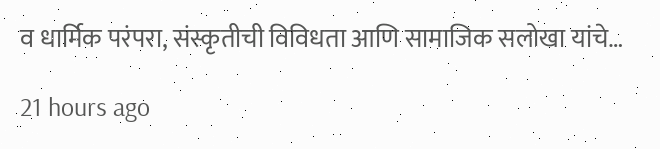व धार्मिक परंपरा, संस्कृतीची विविधता आणि सामाजिक सलोखा यांचे…

21 hours ago